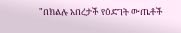"በክልሉ አበረታች የዕድገት ውጤቶች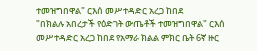ተመዝግበዋል" ርእሰ መሥተዳድር አረጋ ከበደ
"በክልሉ አበረታች የዕድገት ውጤቶች ተመዝግበዋል" ርእሰ መሥተዳድር አረጋ ከበደ የአማራ ክልል ምክር ቤት 6ኛ ዙር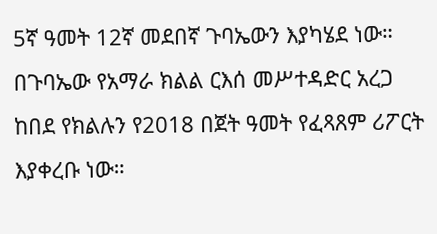5ኛ ዓመት 12ኛ መደበኛ ጉባኤውን እያካሄደ ነው። በጉባኤው የአማራ ክልል ርእሰ መሥተዳድር አረጋ ከበደ የክልሉን የ2018 በጀት ዓመት የፈጻጸም ሪፖርት እያቀረቡ ነው።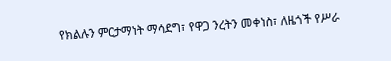የክልሉን ምርታማነት ማሳደግ፣ የዋጋ ንረትን መቀነስ፣ ለዜጎች የሥራ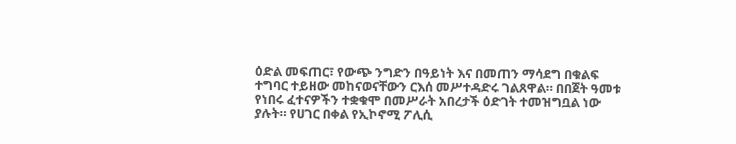ዕድል መፍጠር፣ የውጭ ንግድን በዓይነት እና በመጠን ማሳደግ በቁልፍ ተግባር ተይዘው መከናወናቸውን ርእሰ መሥተዳድሩ ገልጸዋል። በበጀት ዓመቱ የነበሩ ፈተናዎችን ተቋቁሞ በመሥራት አበረታች ዕድገት ተመዝግቧል ነው ያሉት። የሀገር በቀል የኢኮኖሚ ፖሊሲ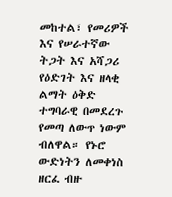መከተል፣ የመሪዎች እና የሠራተኛው ትጋት እና አሻጋሪ የዕድገት እና ዘላቂ ልማት ዕቅድ ተግባራዊ በመደረጉ የመጣ ለውጥ ነውም ብለዋል። የኑሮ ውድነትን ለመቀነስ ዘርፈ ብዙ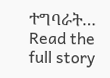ተግባራት…
Read the full story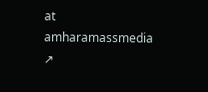at amharamassmedia ↗